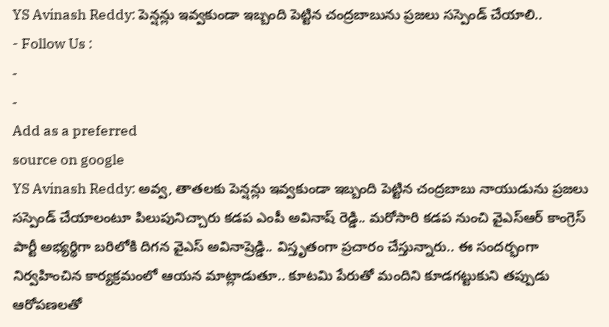YS Avinash Reddy: పెన్షన్లు ఇవ్వకుండా ఇబ్బంది పెట్టిన చంద్రబాబును ప్రజలు సస్పెండ్ చేయాలి..
- Follow Us :
-
-
Add as a preferred
source on google
YS Avinash Reddy: అవ్వ, తాతలకు పెన్షన్లు ఇవ్వకుండా ఇబ్బంది పెట్టిన చంద్రబాబు నాయుడును ప్రజలు సస్పెండ్ చేయాలంటూ పిలుపునిచ్చారు కడప ఎంపీ అవినాష్ రెడ్డి.. మరోసారి కడప నుంచి వైఎస్ఆర్ కాంగ్రెస్ పార్టీ అభ్యర్థిగా బరిలోకి దిగన వైఎస్ అవినాష్రెడ్డి.. విస్తృతంగా ప్రచారం చేస్తున్నారు.. ఈ సందర్భంగా నిర్వహించిన కార్యక్రమంలో ఆయన మాట్లాడుతూ.. కూటమి పేరుతో మందిని కూడగట్టుకుని తప్పుడు ఆరోపణలతో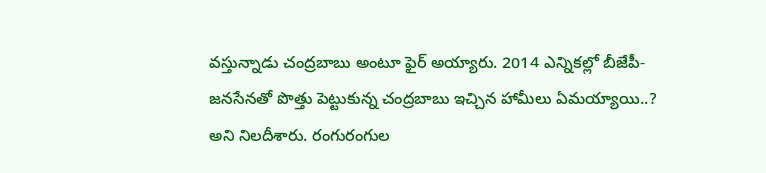వస్తున్నాడు చంద్రబాబు అంటూ ఫైర్ అయ్యారు. 2014 ఎన్నికల్లో బీజేపీ-జనసేనతో పొత్తు పెట్టుకున్న చంద్రబాబు ఇచ్చిన హామీలు ఏమయ్యాయి..? అని నిలదీశారు. రంగురంగుల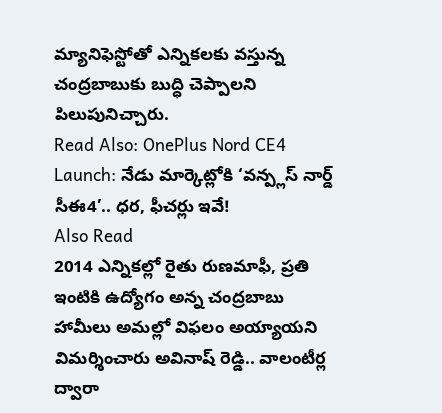మ్యానిఫెస్టోతో ఎన్నికలకు వస్తున్న చంద్రబాబుకు బుద్ధి చెప్పాలని పిలుపునిచ్చారు.
Read Also: OnePlus Nord CE4 Launch: నేడు మార్కెట్లోకి ‘వన్ప్లస్ నార్డ్ సీఈ4’.. ధర, ఫీచర్లు ఇవే!
Also Read
2014 ఎన్నికల్లో రైతు రుణమాఫీ, ప్రతి ఇంటికి ఉద్యోగం అన్న చంద్రబాబు హామీలు అమల్లో విఫలం అయ్యాయని విమర్శించారు అవినాష్ రెడ్డి.. వాలంటీర్ల ద్వారా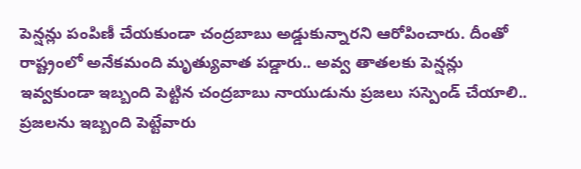పెన్షన్లు పంపిణీ చేయకుండా చంద్రబాబు అడ్డుకున్నారని ఆరోపించారు. దీంతో రాష్ట్రంలో అనేకమంది మృత్యువాత పడ్డారు.. అవ్వ తాతలకు పెన్షన్లు ఇవ్వకుండా ఇబ్బంది పెట్టిన చంద్రబాబు నాయుడును ప్రజలు సస్పెండ్ చేయాలి.. ప్రజలను ఇబ్బంది పెట్టేవారు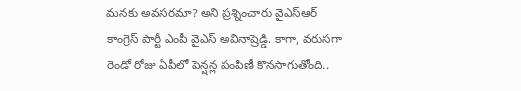మనకు అవసరమా? అని ప్రశ్నించారు వైఎస్ఆర్ కాంగ్రెస్ పార్టీ ఎంపీ వైఎస్ అవినాష్రెడ్డి. కాగా, వరుసగా రెండో రోజు ఏపీలో పెన్షన్ల పంపిణీ కొనసాగుతోంది..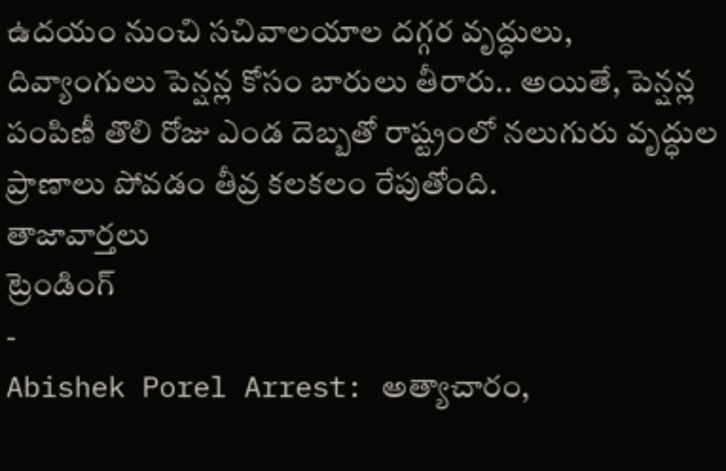ఉదయం నుంచి సచివాలయాల దగ్గర వృద్ధులు, దివ్యాంగులు పెన్షన్ల కోసం బారులు తీరారు.. అయితే, పెన్షన్ల పంపిణీ తొలి రోజు ఎండ దెబ్బతో రాష్ట్రంలో నలుగురు వృద్ధుల ప్రాణాలు పోవడం తీవ్ర కలకలం రేపుతోంది.
తాజావార్తలు
ట్రెండింగ్
-
Abishek Porel Arrest: అత్యాచారం,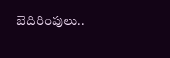బెదిరింపులు..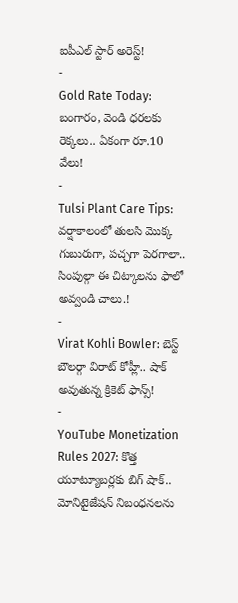ఐపీఎల్ స్టార్ అరెస్ట్!
-
Gold Rate Today: బంగారం, వెండి ధరలకు రెక్కలు.. ఏకంగా రూ.10 వేలు!
-
Tulsi Plant Care Tips: వర్షాకాలంలో తులసి మొక్క గుబురుగా, పచ్చగా పెరగాలా.. సింపుల్గా ఈ చిట్కాలను ఫాలో అవ్వండి చాలు.!
-
Virat Kohli Bowler: బెస్ట్ బౌలర్గా విరాట్ కోహ్లీ.. షాక్ అవుతున్న క్రికెట్ ఫాన్స్!
-
YouTube Monetization Rules 2027: కొత్త యూట్యూబర్లకు బిగ్ షాక్.. మోనిటైజేషన్ నిబంధనలను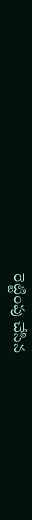రెట్టింపు చేసిన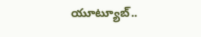యూట్యూబ్..